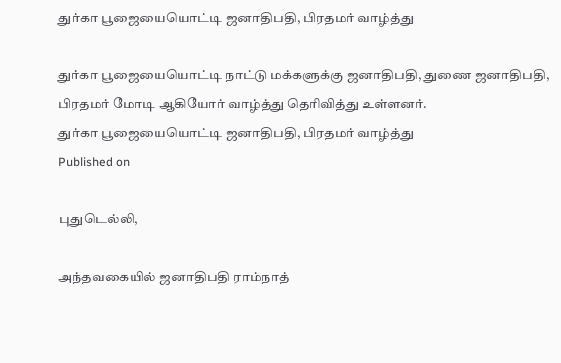துர்கா பூஜையையொட்டி ஜனாதிபதி, பிரதமர் வாழ்த்து

துர்கா பூஜையையொட்டி நாட்டு மக்களுக்கு ஜனாதிபதி, துணை ஜனாதிபதி, பிரதமர் மோடி ஆகியோர் வாழ்த்து தெரிவித்து உள்ளனர்.
துர்கா பூஜையையொட்டி ஜனாதிபதி, பிரதமர் வாழ்த்து
Published on

புதுடெல்லி,

அந்தவகையில் ஜனாதிபதி ராம்நாத்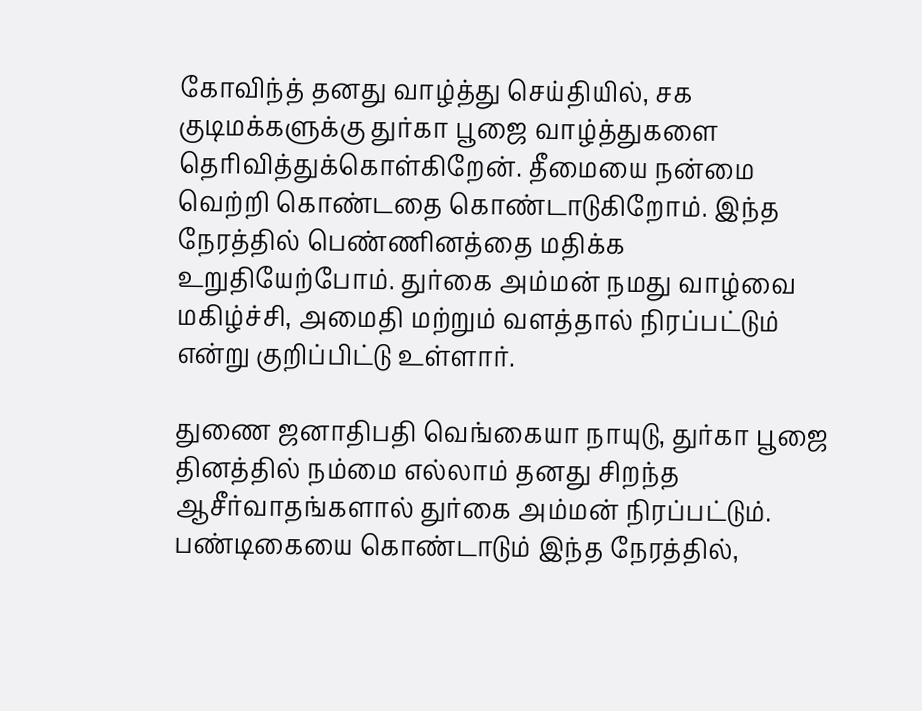கோவிந்த் தனது வாழ்த்து செய்தியில், சக குடிமக்களுக்கு துர்கா பூஜை வாழ்த்துகளை தெரிவித்துக்கொள்கிறேன். தீமையை நன்மை வெற்றி கொண்டதை கொண்டாடுகிறோம். இந்த நேரத்தில் பெண்ணினத்தை மதிக்க உறுதியேற்போம். துர்கை அம்மன் நமது வாழ்வை மகிழ்ச்சி, அமைதி மற்றும் வளத்தால் நிரப்பட்டும் என்று குறிப்பிட்டு உள்ளார்.

துணை ஜனாதிபதி வெங்கையா நாயுடு, துர்கா பூஜை தினத்தில் நம்மை எல்லாம் தனது சிறந்த ஆசீர்வாதங்களால் துர்கை அம்மன் நிரப்பட்டும். பண்டிகையை கொண்டாடும் இந்த நேரத்தில்,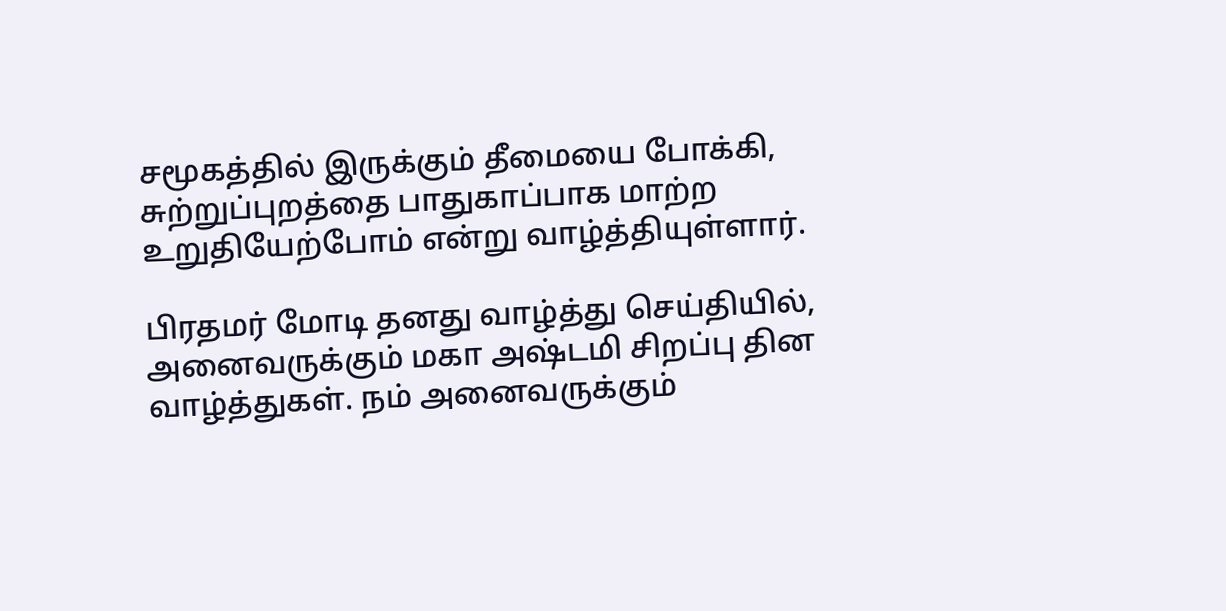சமூகத்தில் இருக்கும் தீமையை போக்கி, சுற்றுப்புறத்தை பாதுகாப்பாக மாற்ற உறுதியேற்போம் என்று வாழ்த்தியுள்ளார்.

பிரதமர் மோடி தனது வாழ்த்து செய்தியில், அனைவருக்கும் மகா அஷ்டமி சிறப்பு தின வாழ்த்துகள். நம் அனைவருக்கும்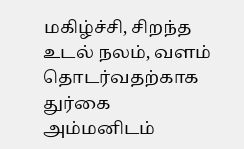மகிழ்ச்சி, சிறந்த உடல் நலம், வளம் தொடர்வதற்காக துர்கை அம்மனிடம்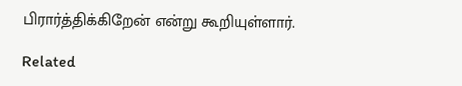பிரார்த்திக்கிறேன் என்று கூறியுள்ளார்.

Related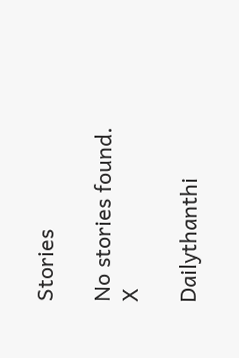Stories

No stories found.
X

Dailythanthi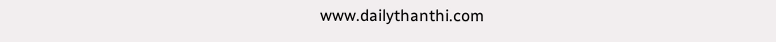www.dailythanthi.com